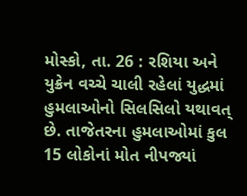મોસ્કો, તા. 26 : રશિયા અને યુક્રેન વચ્ચે ચાલી રહેલાં યુદ્ધમાં હુમલાઓનો સિલસિલો યથાવત્ છે. તાજેતરના હુમલાઓમાં કુલ 15 લોકોનાં મોત નીપજ્યાં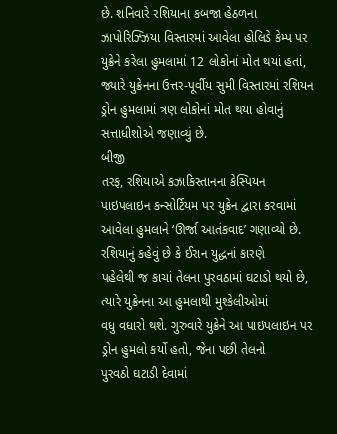છે. શનિવારે રશિયાના કબજા હેઠળના ઝાપોરિઝ્ઝિયા વિસ્તારમાં આવેલા હોલિડે કેમ્પ પર યુક્રેને કરેલા હુમલામાં 12 લોકોનાં મોત થયાં હતાં, જ્યારે યુક્રેનના ઉત્તર-પૂર્વીય સુમી વિસ્તારમાં રશિયન ડ્રોન હુમલામાં ત્રણ લોકોનાં મોત થયા હોવાનું સત્તાધીશોએ જણાવ્યું છે.
બીજી
તરફ, રશિયાએ કઝાકિસ્તાનના કેસ્પિયન પાઇપલાઇન કન્સોર્ટિયમ પર યુક્રેન દ્વારા કરવામાં
આવેલા હુમલાને ‘ઊર્જા આતંકવાદ’ ગણાવ્યો છે. રશિયાનું કહેવું છે કે ઈરાન યુદ્ધનાં કારણે
પહેલેથી જ કાચાં તેલના પુરવઠામાં ઘટાડો થયો છે, ત્યારે યુક્રેનના આ હુમલાથી મુશ્કેલીઓમાં
વધુ વધારો થશે. ગુરુવારે યુક્રેને આ પાઇપલાઇન પર ડ્રોન હુમલો કર્યો હતો, જેના પછી તેલનો
પુરવઠો ઘટાડી દેવામાં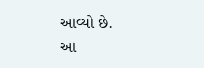આવ્યો છે.
આ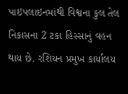પાઇપલાઇનમાંથી વિશ્વના કુલ તેલ નિકાસના 2 ટકા હિસ્સાનું વહન થાય છે. રશિયન પ્રમુખ કાર્યાલય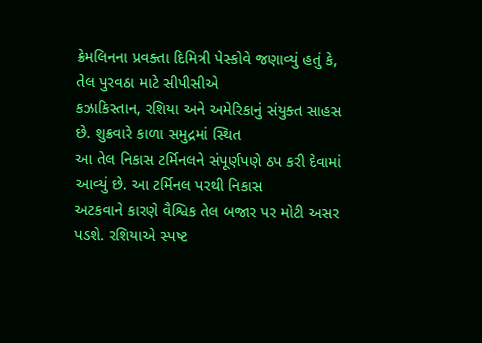ક્રેમલિનના પ્રવક્તા દિમિત્રી પેસ્કોવે જણાવ્યું હતું કે, તેલ પુરવઠા માટે સીપીસીએ
કઝાકિસ્તાન, રશિયા અને અમેરિકાનું સંયુક્ત સાહસ છે. શુક્રવારે કાળા સમુદ્રમાં સ્થિત
આ તેલ નિકાસ ટર્મિનલને સંપૂર્ણપણે ઠપ કરી દેવામાં આવ્યું છે. આ ટર્મિનલ પરથી નિકાસ
અટકવાને કારણે વૈશ્વિક તેલ બજાર પર મોટી અસર પડશે. રશિયાએ સ્પષ્ટ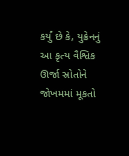કર્યું છે કે, યુક્રેનનું
આ કૃત્ય વૈશ્વિક ઊર્જા સ્રોતોને જોખમમાં મૂકતો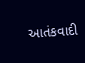આતંકવાદી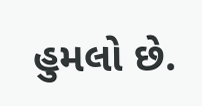હુમલો છે.